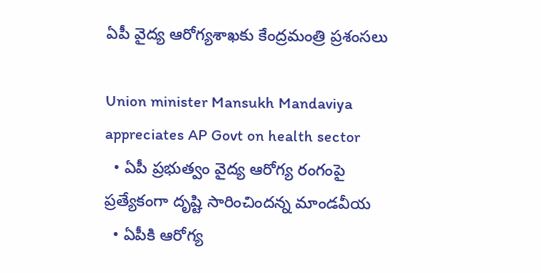ఏపీ వైద్య ఆరోగ్యశాఖకు కేంద్రమంత్రి ప్రశంసలు

Union minister Mansukh Mandaviya appreciates AP Govt on health sector
  • ఏపీ ప్రభుత్వం వైద్య ఆరోగ్య రంగంపై ప్రత్యేకంగా దృష్టి సారించిందన్న మాండవీయ
  • ఏపీకి ఆరోగ్య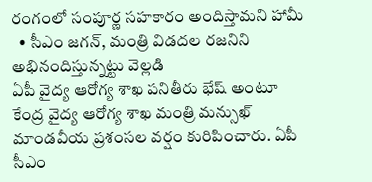రంగంలో సంపూర్ణ సహకారం అందిస్తామని హామీ
  • సీఎం జగన్, మంత్రి విడదల రజనిని అభినందిస్తున్నట్టు వెల్లడి
ఏపీ వైద్య ఆరోగ్య శాఖ పనితీరు భేష్ అంటూ కేంద్ర వైద్య ఆరోగ్య శాఖ మంత్రి మన్సుఖ్ మాండవీయ ప్రశంసల వర్షం కురిపించారు. ఏపీ సీఎం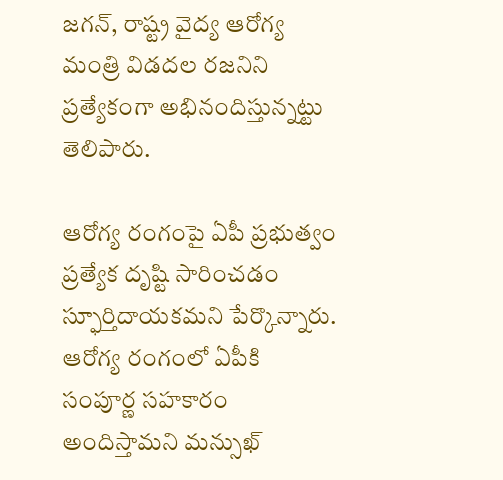జగన్, రాష్ట్ర వైద్య ఆరోగ్య మంత్రి విడదల రజనిని ప్రత్యేకంగా అభినందిస్తున్నట్టు తెలిపారు.

ఆరోగ్య రంగంపై ఏపీ ప్రభుత్వం ప్రత్యేక దృష్టి సారించడం స్ఫూర్తిదాయకమని పేర్కొన్నారు. ఆరోగ్య రంగంలో ఏపీకి సంపూర్ణ సహకారం అందిస్తామని మన్సుఖ్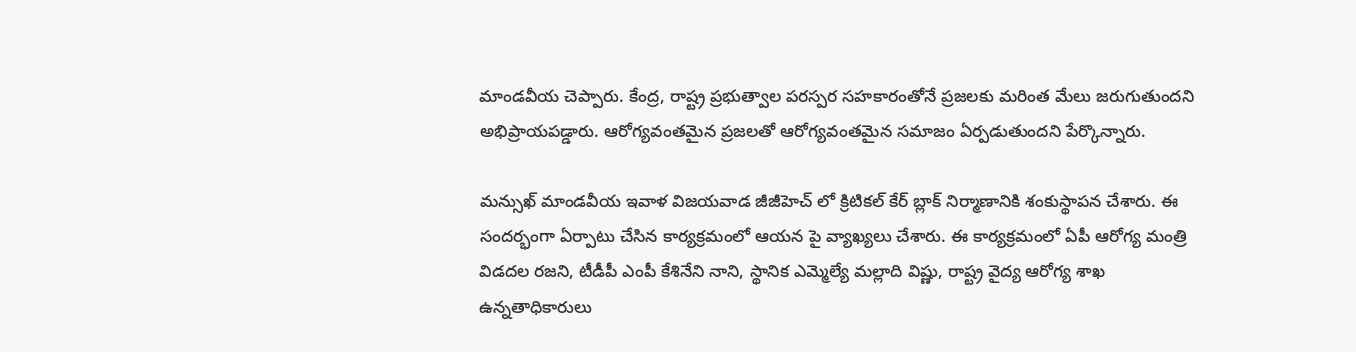మాండవీయ చెప్పారు. కేంద్ర, రాష్ట్ర ప్రభుత్వాల పరస్పర సహకారంతోనే ప్రజలకు మరింత మేలు జరుగుతుందని అభిప్రాయపడ్డారు. ఆరోగ్యవంతమైన ప్రజలతో ఆరోగ్యవంతమైన సమాజం ఏర్పడుతుందని పేర్కొన్నారు.

మన్సుఖ్ మాండవీయ ఇవాళ విజయవాడ జీజీహెచ్ లో క్రిటికల్ కేర్ బ్లాక్ నిర్మాణానికి శంకుస్థాపన చేశారు. ఈ సందర్భంగా ఏర్పాటు చేసిన కార్యక్రమంలో ఆయన పై వ్యాఖ్యలు చేశారు. ఈ కార్యక్రమంలో ఏపీ ఆరోగ్య మంత్రి విడదల రజని, టీడీపీ ఎంపీ కేశినేని నాని, స్థానిక ఎమ్మెల్యే మల్లాది విష్ణు, రాష్ట్ర వైద్య ఆరోగ్య శాఖ ఉన్నతాధికారులు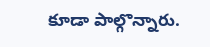కూడా పాల్గొన్నారు.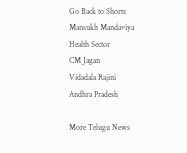Go Back to Shorts
Mansukh Mandaviya
Health Sector
CM Jagan
Vidadala Rajini
Andhra Pradesh

More Telugu News